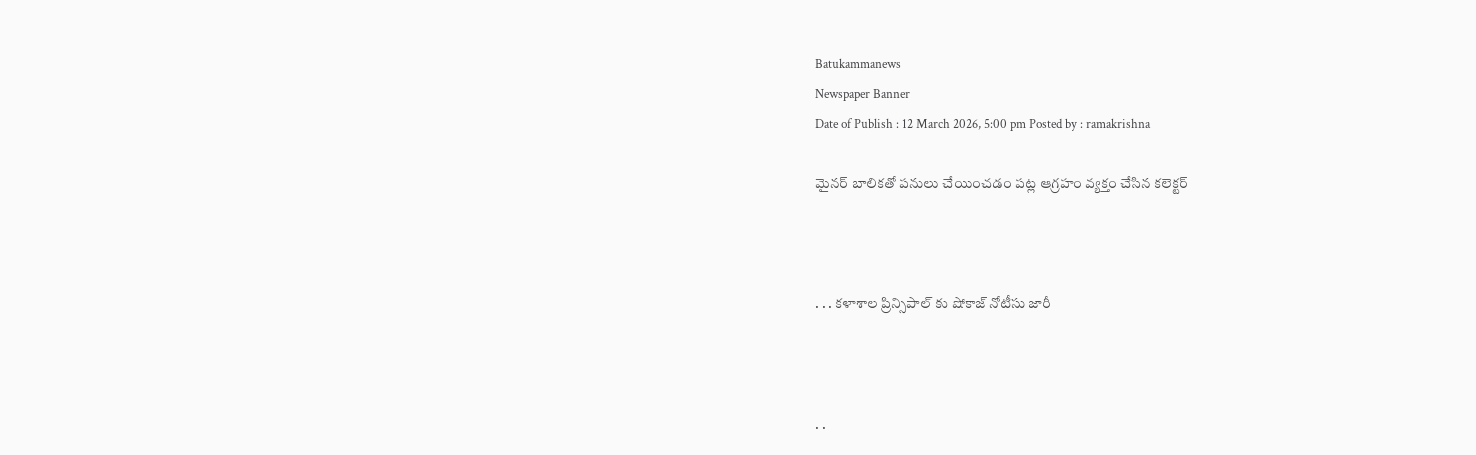Batukammanews
Newspaper Banner
Date of Publish : 12 March 2026, 5:00 pm Posted by : ramakrishna

మైనర్ బాలికతో పనులు చేయించడం పట్ల ఆగ్రహం వ్యక్తం చేసిన కలెక్టర్



. . . కళాశాల ప్రిన్సిపాల్ కు షోకాజ్ నోటీసు జారీ



. .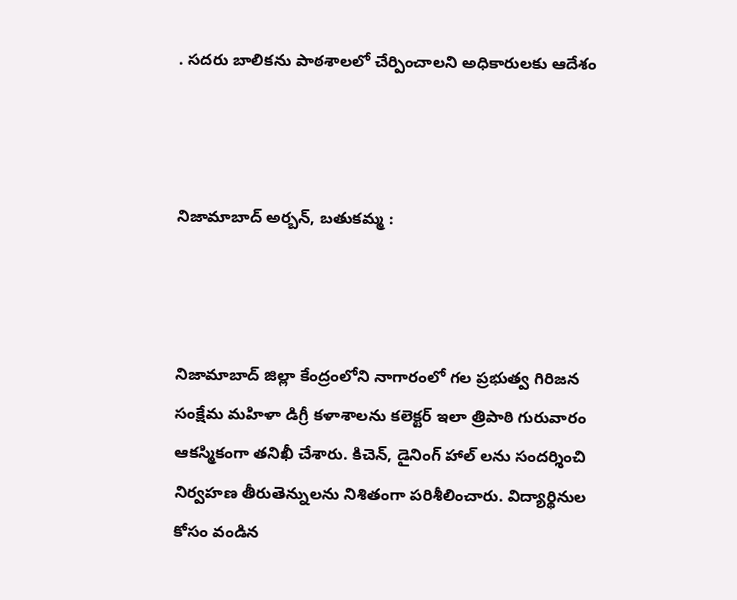. సదరు బాలికను పాఠశాలలో చేర్పించాలని అధికారులకు ఆదేశం



నిజామాబాద్ అర్బన్, బతుకమ్మ :



నిజామాబాద్ జిల్లా కేంద్రంలోని నాగారంలో గల ప్రభుత్వ గిరిజన సంక్షేమ మహిళా డిగ్రీ కళాశాలను కలెక్టర్ ఇలా త్రిపాఠి గురువారం ఆకస్మికంగా తనిఖీ చేశారు. కిచెన్, డైనింగ్ హాల్ లను సందర్శించి నిర్వహణ తీరుతెన్నులను నిశితంగా పరిశీలించారు. విద్యార్థినుల కోసం వండిన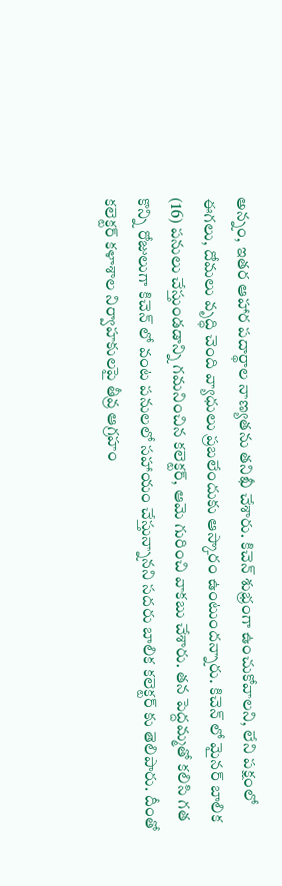అన్నం, ఇతర ఆహార పదార్థాల నాణ్యతను తనిఖీ చేశారు. కిచెన్ శుభ్రంగా ఉంచుకోవాలని, లేని పక్షంలో ఈగలు, దోమలు వృద్ధి చెంది వ్యాధులు ప్రబలేందుకు ఆస్కారం ఉంటుందన్నారు. కిచెన్ లో మైనర్ బాలిక (16) పనులు చేస్తుండడాన్ని గమనించిన కలెక్టర్, ఆమె గురించి వాకబు చేశారు. తన పెద్దమ్మతో కలిసి గత కొన్ని రోజులుగా కిచెన్ లో వంట పనులలో సహాయం చేస్తున్నానని సదరు బాలిక కలెక్టర్ కు తెలిపారు. దీంతో కలెక్టర్ కళాశాల నిర్వాహకులపై తీవ్ర ఆగ్రహం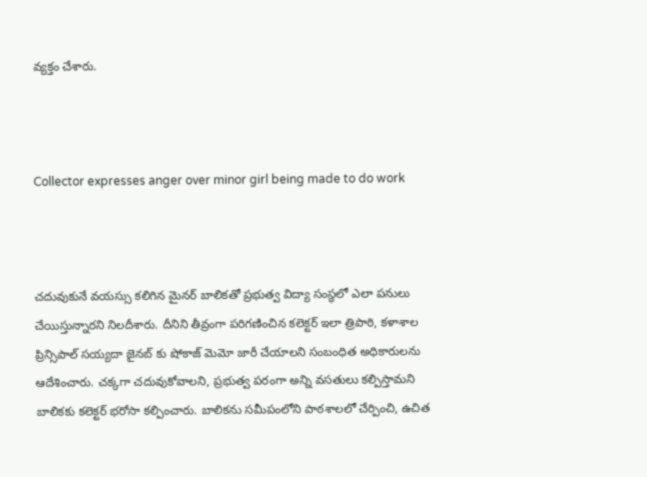వ్యక్తం చేశారు.



Collector expresses anger over minor girl being made to do work



చదువుకునే వయస్సు కలిగిన మైనర్ బాలికతో ప్రభుత్వ విద్యా సంస్థలో ఎలా పనులు చేయిస్తున్నారని నిలదీశారు. దీనిని తీవ్రంగా పరిగణించిన కలెక్టర్ ఇలా త్రిపాఠి, కళాశాల ప్రిన్సిపాల్ సయ్యదా జైనబ్ కు షోకాజ్ మెమో జారీ చేయాలని సంబంధిత అధికారులను ఆదేశించారు. చక్కగా చదువుకోవాలని, ప్రభుత్వ పరంగా అన్ని వసతులు కల్పిస్తామని బాలికకు కలెక్టర్ భరోసా కల్పించారు. బాలికను సమీపంలోని పాఠశాలలో చేర్పించి, ఉచిత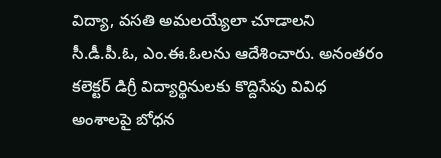విద్యా, వసతి అమలయ్యేలా చూడాలని సీ.డీ.పీ.ఓ, ఎం.ఈ.ఓలను ఆదేశించారు. అనంతరం కలెక్టర్ డిగ్రీ విద్యార్థినులకు కొద్దిసేపు వివిధ అంశాలపై బోధన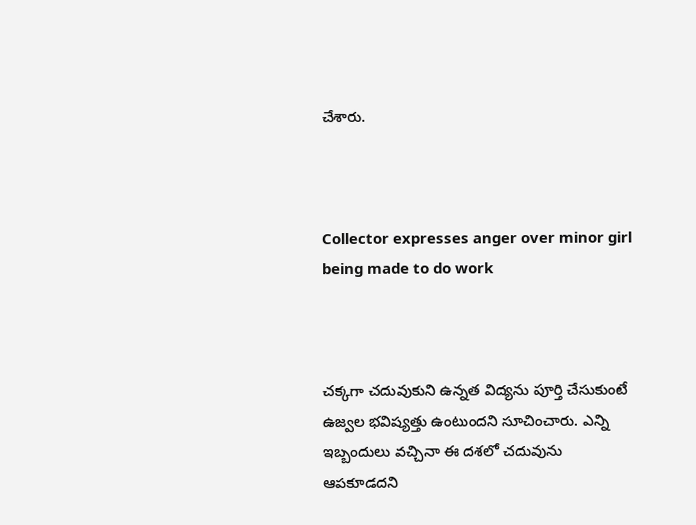చేశారు.



Collector expresses anger over minor girl being made to do work



చక్కగా చదువుకుని ఉన్నత విద్యను పూర్తి చేసుకుంటే ఉజ్వల భవిష్యత్తు ఉంటుందని సూచించారు. ఎన్ని ఇబ్బందులు వచ్చినా ఈ దశలో చదువును ఆపకూడదని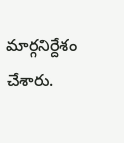మార్గనిర్దేశం చేశారు.